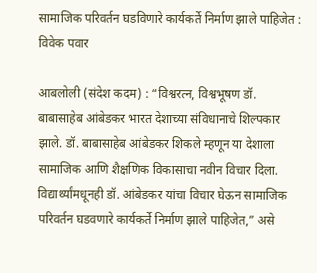सामाजिक परिवर्तन घडविणारे कार्यकर्ते निर्माण झाले पाहिजेत : विवेक पवार

आबलोली (संदेश कदम) : “विश्वरत्न, विश्वभूषण डॉ. बाबासाहेब आंबेडकर भारत देशाच्या संविधानाचे शिल्पकार झाले. डॉ. बाबासाहेब आंबेडकर शिकले म्हणून या देशाला सामाजिक आणि शैक्षणिक विकासाचा नवीन विचार दिला. विद्यार्थ्यांमधूनही डॉ. आंबेडकर यांचा विचार घेऊन सामाजिक परिवर्तन घडवणारे कार्यकर्ते निर्माण झाले पाहिजेत,” असे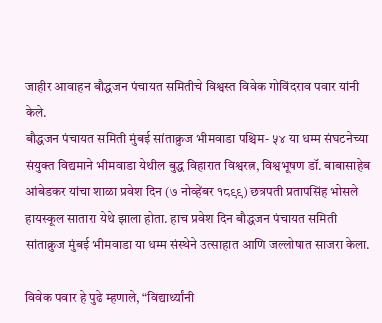जाहीर आवाहन बौद्धजन पंचायत समितीचे विश्वस्त विवेक गोविंदराव पवार यांनी केले.
बौद्धजन पंचायत समिती मुंबई सांताक्रुज भीमवाडा पश्चिम- ५४ या धम्म संघटनेच्या संयुक्त विद्यमाने भीमवाडा येथील बुद्ध विहारात विश्वरत्न, विश्वभूषण डॉ. बाबासाहेब आंबेडकर यांचा शाळा प्रवेश दिन (७ नोव्हेंबर १८९९) छत्रपती प्रतापसिंह भोसले हायस्कूल सातारा येथे झाला होता. हाच प्रवेश दिन बौद्धजन पंचायत समिती सांताक्रुज मुंबई भीमवाडा या धम्म संस्थेने उत्साहात आणि जल्लोषात साजरा केला.

विवेक पवार हे पुढे म्हणाले, “विद्यार्थ्यांनी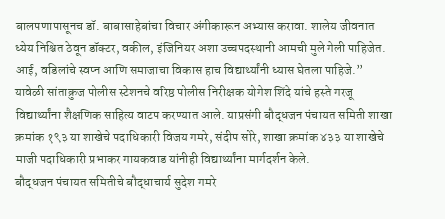बालपणापासूनच डॉ. बाबासाहेबांचा विचार अंगीकारून अभ्यास करावा. शालेय जीवनात ध्येय निश्चित ठेवून डॉक्टर, वकील, इंजिनियर अशा उच्चपदस्थानी आमची मुले गेली पाहिजेत. आई, वडिलांचे स्वप्न आणि समाजाचा विकास हाच विद्यार्थ्यांनी ध्यास घेतला पाहिजे.”
यावेळी सांताक्रुज पोलीस स्टेशनचे वरिष्ठ पोलीस निरीक्षक योगेश शिंदे यांचे हस्ते गरजू विद्यार्थ्यांना शैक्षणिक साहित्य वाटप करण्यात आले. याप्रसंगी बौद्धजन पंचायत समिती शाखा क्रमांक १९३ या शाखेचे पदाधिकारी विजय गमरे, संदीप सोरे, शाखा क्रमांक ४३३ या शाखेचे माजी पदाधिकारी प्रभाकर गायकवाड यांनीही विद्यार्थ्यांना मार्गदर्शन केले.
बौद्धजन पंचायत समितीचे बौद्धाचार्य सुदेश गमरे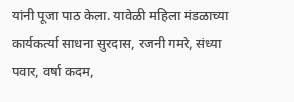यांनी पूजा पाठ केला. यावेळी महिला मंडळाच्या कार्यकर्त्या साधना सुरदास, रजनी गमरे, संध्या पवार, वर्षा कदम,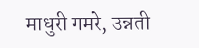माधुरी गमरे, उन्नती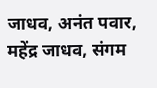जाधव, अनंत पवार, महेंद्र जाधव, संगम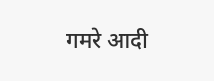गमरे आदी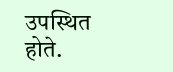उपस्थित होते.